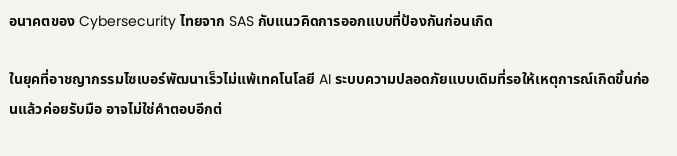อนาคตของ Cybersecurity ไทยจาก SAS กับแนวคิดการออกแบบที่ป้องกันก่อนเกิด

ในยุคที่อาชญากรรมไซเบอร์พัฒนาเร็วไม่แพ้เทคโนโลยี AI ระบบความปลอดภัยแบบเดิมที่รอให้เหตุการณ์เกิดขึ้นก่อนแล้วค่อยรับมือ อาจไม่ใช่คำตอบอีกต่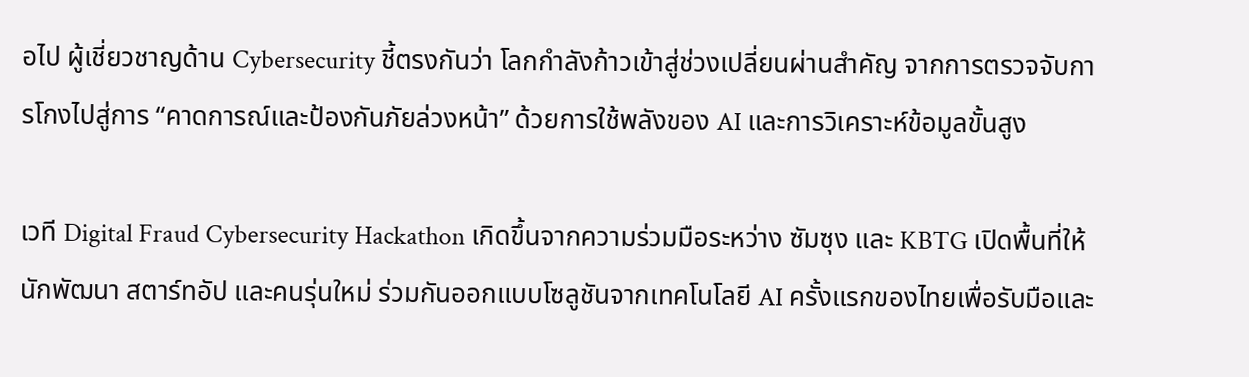อไป ผู้เชี่ยวชาญด้าน Cybersecurity ชี้ตรงกันว่า โลกกำลังก้าวเข้าสู่ช่วงเปลี่ยนผ่านสำคัญ จากการตรวจจับการโกงไปสู่การ “คาดการณ์และป้องกันภัยล่วงหน้า” ด้วยการใช้พลังของ AI และการวิเคราะห์ข้อมูลขั้นสูง

เวที Digital Fraud Cybersecurity Hackathon เกิดขึ้นจากความร่วมมือระหว่าง ซัมซุง และ KBTG เปิดพื้นที่ให้นักพัฒนา สตาร์ทอัป และคนรุ่นใหม่ ร่วมกันออกแบบโซลูชันจากเทคโนโลยี AI ครั้งแรกของไทยเพื่อรับมือและ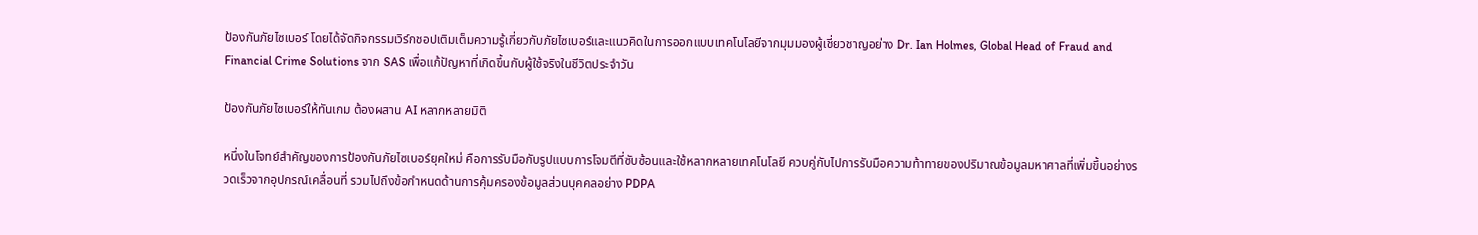ป้องกันภัยไซเบอร์ โดยได้จัดกิจกรรมเวิร์กชอปเติมเต็มความรู้เกี่ยวกับภัยไซเบอร์และแนวคิดในการออกแบบเทคโนโลยีจากมุมมองผู้เชี่ยวชาญอย่าง Dr. Ian Holmes, Global Head of Fraud and Financial Crime Solutions จาก SAS เพื่อแก้ปัญหาที่เกิดขึ้นกับผู้ใช้จริงในชีวิตประจำวัน

ป้องกันภัยไซเบอร์ให้ทันเกม ต้องผสาน AI หลากหลายมิติ

หนึ่งในโจทย์สำคัญของการป้องกันภัยไซเบอร์ยุคใหม่ คือการรับมือกับรูปแบบการโจมตีที่ซับซ้อนและใช้หลากหลายเทคโนโลยี ควบคู่กับไปการรับมือความท้าทายของปริมาณข้อมูลมหาศาลที่เพิ่มขึ้นอย่างรวดเร็วจากอุปกรณ์เคลื่อนที่ รวมไปถึงข้อกำหนดด้านการคุ้มครองข้อมูลส่วนบุคคลอย่าง PDPA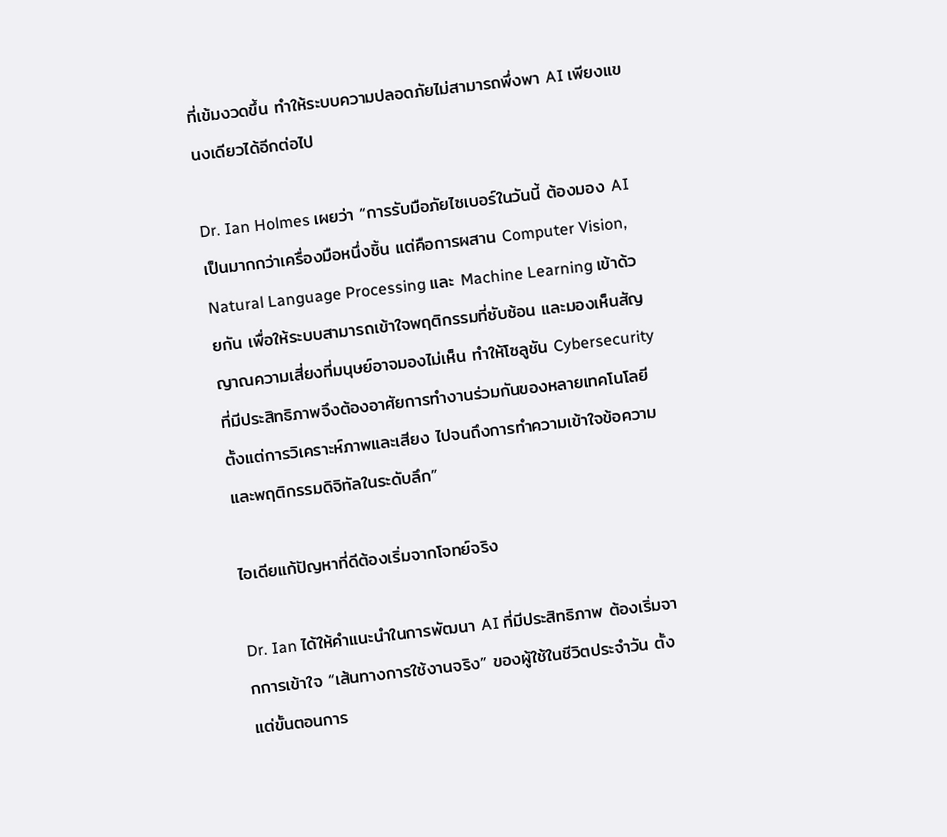ที่เข้มงวดขึ้น ทำให้ระบบความปลอดภัยไม่สามารถพึ่งพา AI เพียงแขนงเดียวได้อีกต่อไป

Dr. Ian Holmes เผยว่า “การรับมือภัยไซเบอร์ในวันนี้ ต้องมอง AI เป็นมากกว่าเครื่องมือหนึ่งชิ้น แต่คือการผสาน Computer Vision, Natural Language Processing และ Machine Learning เข้าด้วยกัน เพื่อให้ระบบสามารถเข้าใจพฤติกรรมที่ซับซ้อน และมองเห็นสัญญาณความเสี่ยงที่มนุษย์อาจมองไม่เห็น ทำให้โซลูชัน Cybersecurity ที่มีประสิทธิภาพจึงต้องอาศัยการทำงานร่วมกันของหลายเทคโนโลยี ตั้งแต่การวิเคราะห์ภาพและเสียง ไปจนถึงการทำความเข้าใจข้อความและพฤติกรรมดิจิทัลในระดับลึก”

ไอเดียแก้ปัญหาที่ดีต้องเริ่มจากโจทย์จริง

Dr. Ian ได้ให้คำแนะนำในการพัฒนา AI ที่มีประสิทธิภาพ ต้องเริ่มจากการเข้าใจ “เส้นทางการใช้งานจริง” ของผู้ใช้ในชีวิตประจำวัน ตั้งแต่ขั้นตอนการ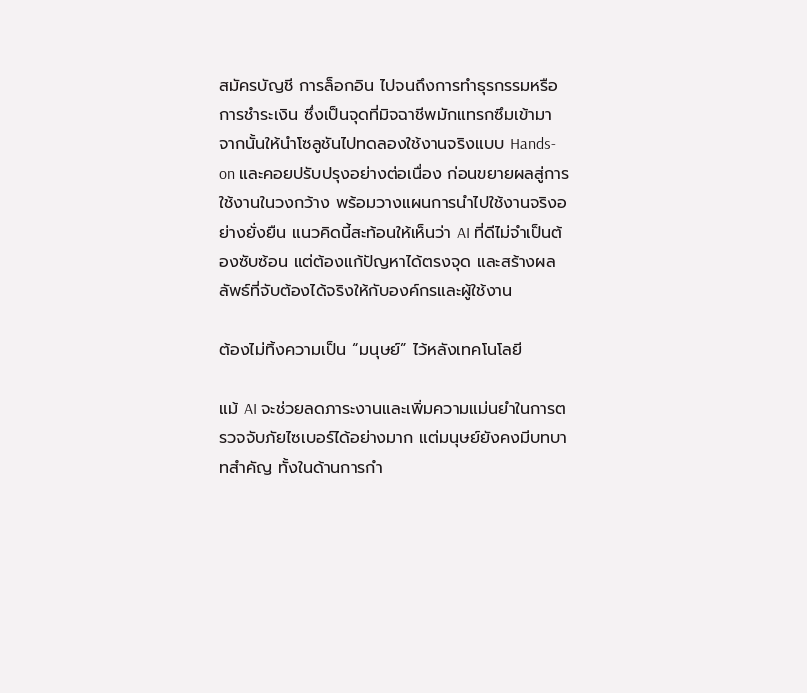สมัครบัญชี การล็อกอิน ไปจนถึงการทำธุรกรรมหรือการชำระเงิน ซึ่งเป็นจุดที่มิจฉาชีพมักแทรกซึมเข้ามา จากนั้นให้นำโซลูชันไปทดลองใช้งานจริงแบบ Hands-on และคอยปรับปรุงอย่างต่อเนื่อง ก่อนขยายผลสู่การใช้งานในวงกว้าง พร้อมวางแผนการนำไปใช้งานจริงอย่างยั่งยืน แนวคิดนี้สะท้อนให้เห็นว่า AI ที่ดีไม่จำเป็นต้องซับซ้อน แต่ต้องแก้ปัญหาได้ตรงจุด และสร้างผลลัพธ์ที่จับต้องได้จริงให้กับองค์กรและผู้ใช้งาน

ต้องไม่ทิ้งความเป็น “มนุษย์” ไว้หลังเทคโนโลยี

แม้ AI จะช่วยลดภาระงานและเพิ่มความแม่นยำในการตรวจจับภัยไซเบอร์ได้อย่างมาก แต่มนุษย์ยังคงมีบทบาทสำคัญ ทั้งในด้านการกำ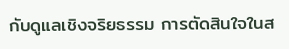กับดูแลเชิงจริยธรรม การตัดสินใจในส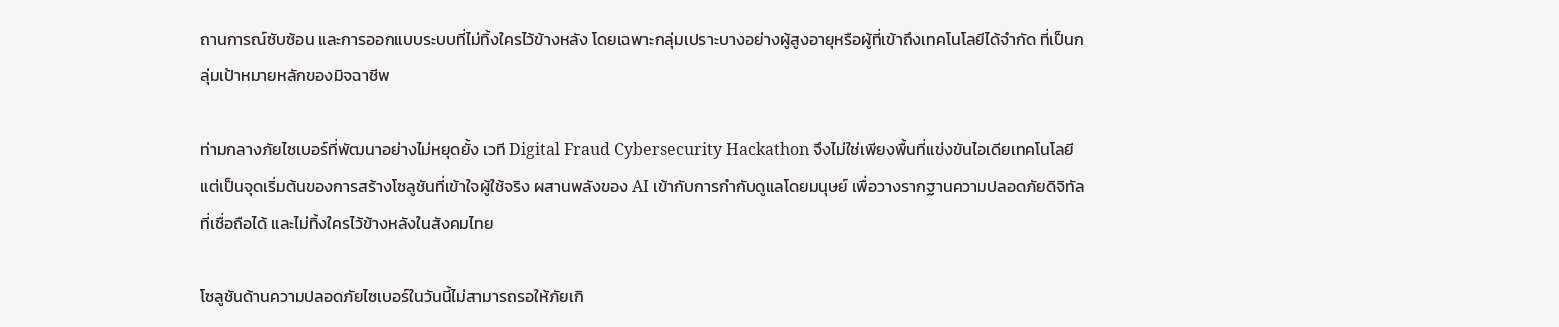ถานการณ์ซับซ้อน และการออกแบบระบบที่ไม่ทิ้งใครไว้ข้างหลัง โดยเฉพาะกลุ่มเปราะบางอย่างผู้สูงอายุหรือผู้ที่เข้าถึงเทคโนโลยีได้จำกัด ที่เป็นกลุ่มเป้าหมายหลักของมิจฉาชีพ

ท่ามกลางภัยไซเบอร์ที่พัฒนาอย่างไม่หยุดยั้ง เวที Digital Fraud Cybersecurity Hackathon จึงไม่ใช่เพียงพื้นที่แข่งขันไอเดียเทคโนโลยี แต่เป็นจุดเริ่มต้นของการสร้างโซลูชันที่เข้าใจผู้ใช้จริง ผสานพลังของ AI เข้ากับการกำกับดูแลโดยมนุษย์ เพื่อวางรากฐานความปลอดภัยดิจิทัลที่เชื่อถือได้ และไม่ทิ้งใครไว้ข้างหลังในสังคมไทย

โซลูชันด้านความปลอดภัยไซเบอร์ในวันนี้ไม่สามารถรอให้ภัยเกิ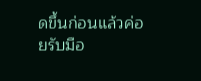ดขึ้นก่อนแล้วค่อยรับมือ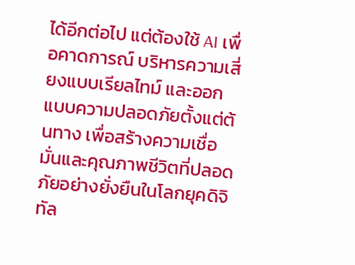ได้อีกต่อไป แต่ต้องใช้ AI เพื่อคาดการณ์ บริหารความเสี่ยงแบบเรียลไทม์ และออกแบบความปลอดภัยตั้งแต่ต้นทาง เพื่อสร้างความเชื่อมั่นและคุณภาพชีวิตที่ปลอดภัยอย่างยั่งยืนในโลกยุคดิจิทัล